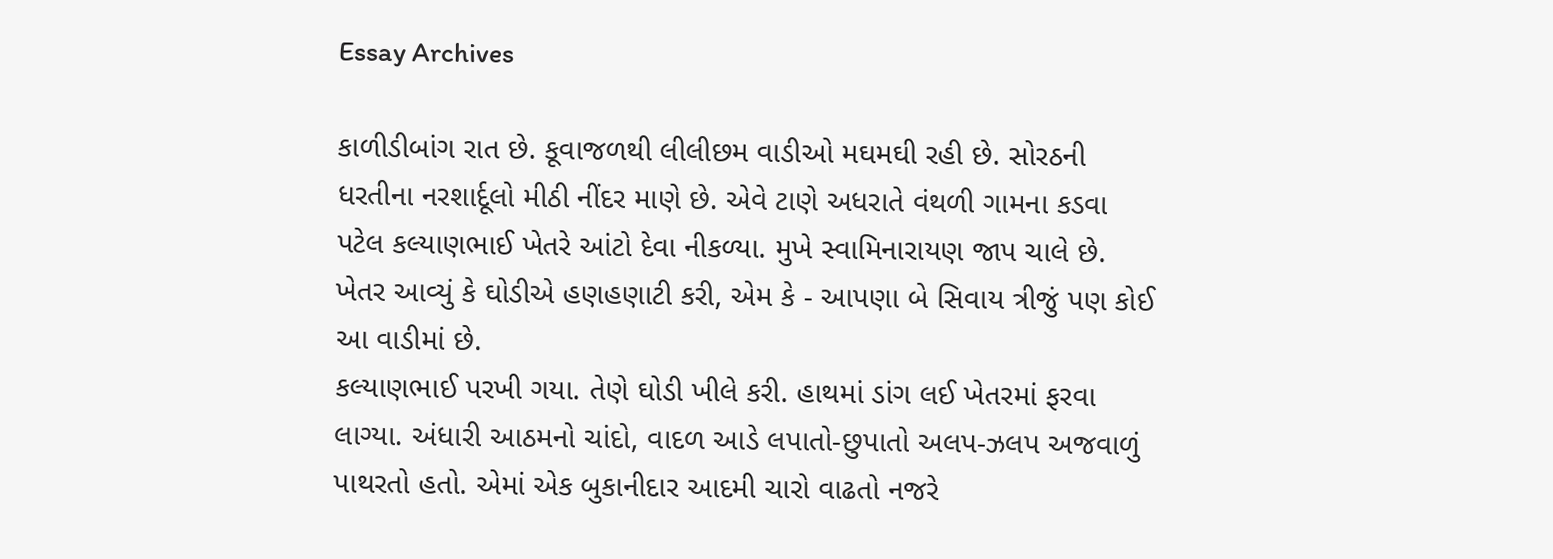Essay Archives

કાળીડીબાંગ રાત છે. કૂવાજળથી લીલીછમ વાડીઓ મઘમઘી રહી છે. સોરઠની ધરતીના નરશાર્દૂલો મીઠી નીંદર માણે છે. એવે ટાણે અધરાતે વંથળી ગામના કડવા પટેલ કલ્યાણભાઈ ખેતરે આંટો દેવા નીકળ્યા. મુખે સ્વામિનારાયણ જાપ ચાલે છે. ખેતર આવ્યું કે ઘોડીએ હણહણાટી કરી, એમ કે - આપણા બે સિવાય ત્રીજું પણ કોઈ આ વાડીમાં છે.
કલ્યાણભાઈ પરખી ગયા. તેણે ઘોડી ખીલે કરી. હાથમાં ડાંગ લઈ ખેતરમાં ફરવા લાગ્યા. અંધારી આઠમનો ચાંદો, વાદળ આડે લપાતો-છુપાતો અલપ-ઝલપ અજવાળું પાથરતો હતો. એમાં એક બુકાનીદાર આદમી ચારો વાઢતો નજરે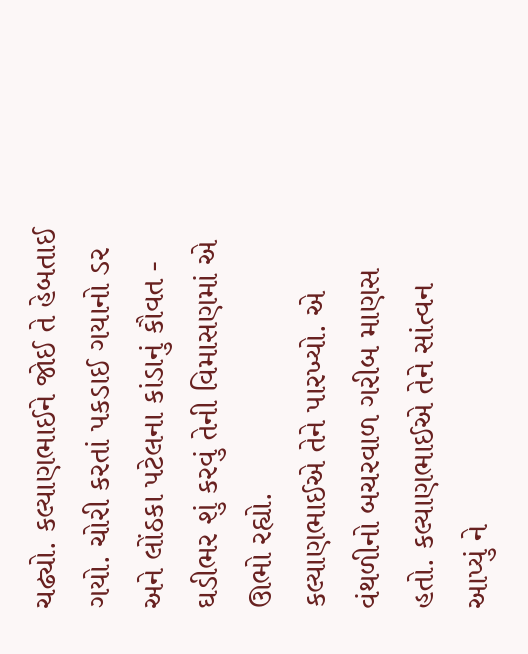ચઢ્યો. કલ્યાણભાઈને જોઈ તે હેબતાઈ ગયો. ચોરી કરતાં પકડાઈ ગયાનો ડર અને લોંઠકા પટેલના કાંડાનું કૌવત - ઘડીભર શું કરવું તેની વિમાસણમાં એ ઊભો રહ્યો.
કલ્યાણભાઈએ તેને પારખ્યો. એ વંથળીનો બચરવાળ ગરીબ માણસ હતો. કલ્યાણભાઈએ તેને સાંત્વન આપ્યું ને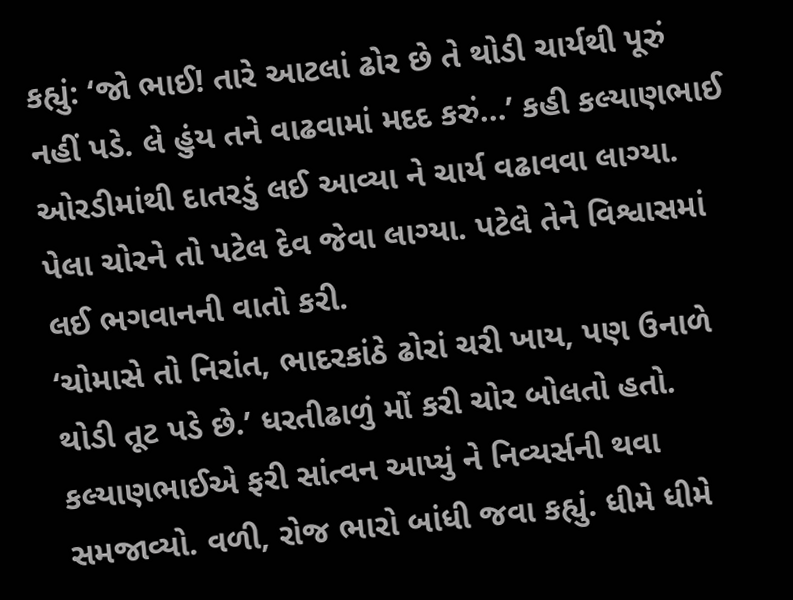કહ્યું: ‘જો ભાઈ! તારે આટલાં ઢોર છે તે થોડી ચાર્યથી પૂરું નહીં પડે. લે હુંય તને વાઢવામાં મદદ કરું...’ કહી કલ્યાણભાઈ ઓરડીમાંથી દાતરડું લઈ આવ્યા ને ચાર્ય વઢાવવા લાગ્યા.
પેલા ચોરને તો પટેલ દેવ જેવા લાગ્યા. પટેલે તેને વિશ્વાસમાં લઈ ભગવાનની વાતો કરી.
‘ચોમાસે તો નિરાંત, ભાદરકાંઠે ઢોરાં ચરી ખાય, પણ ઉનાળે થોડી તૂટ પડે છે.’ ધરતીઢાળું મોં કરી ચોર બોલતો હતો.
કલ્યાણભાઈએ ફરી સાંત્વન આપ્યું ને નિવ્યર્સની થવા સમજાવ્યો. વળી, રોજ ભારો બાંધી જવા કહ્યું. ધીમે ધીમે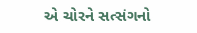એ ચોરને સત્સંગનો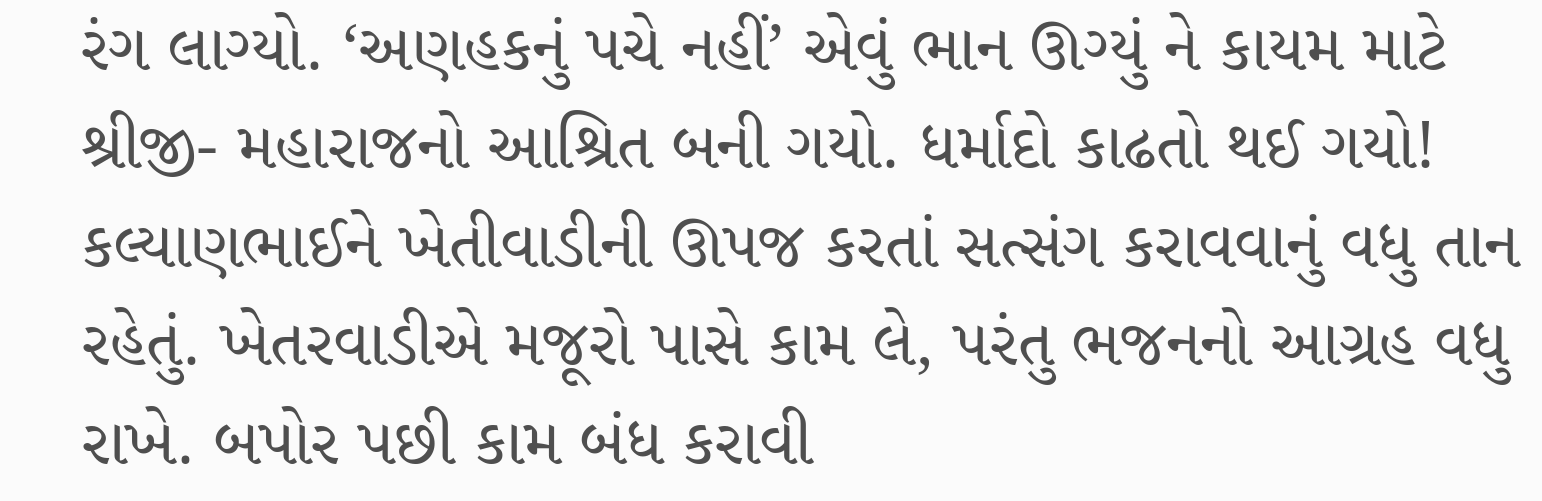રંગ લાગ્યો. ‘અણહકનું પચે નહીં’ એવું ભાન ઊગ્યું ને કાયમ માટે શ્રીજી- મહારાજનો આશ્રિત બની ગયો. ધર્માદો કાઢતો થઈ ગયો!
કલ્યાણભાઈને ખેતીવાડીની ઊપજ કરતાં સત્સંગ કરાવવાનું વધુ તાન રહેતું. ખેતરવાડીએ મજૂરો પાસે કામ લે, પરંતુ ભજનનો આગ્રહ વધુ રાખે. બપોર પછી કામ બંધ કરાવી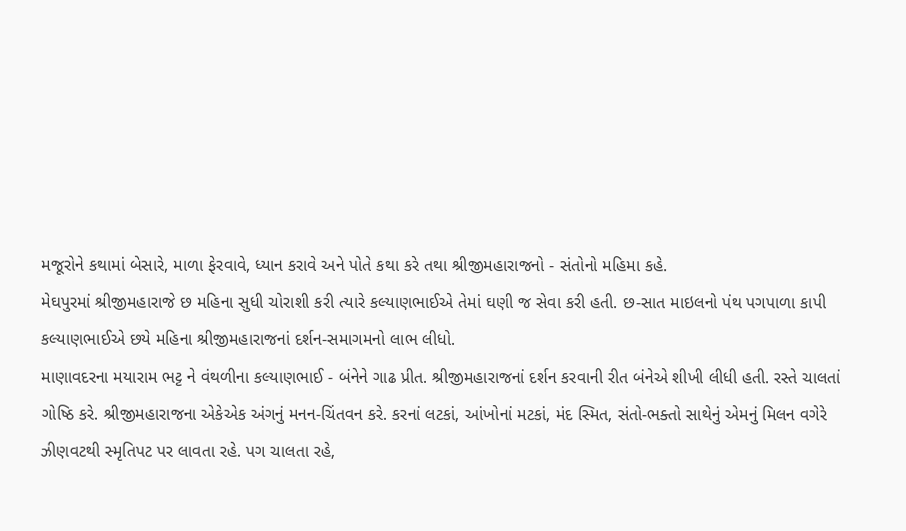મજૂરોને કથામાં બેસારે, માળા ફેરવાવે, ધ્યાન કરાવે અને પોતે કથા કરે તથા શ્રીજીમહારાજનો - સંતોનો મહિમા કહે.
મેઘપુરમાં શ્રીજીમહારાજે છ મહિના સુધી ચોરાશી કરી ત્યારે કલ્યાણભાઈએ તેમાં ઘણી જ સેવા કરી હતી. છ-સાત માઇલનો પંથ પગપાળા કાપી કલ્યાણભાઈએ છયે મહિના શ્રીજીમહારાજનાં દર્શન-સમાગમનો લાભ લીધો.
માણાવદરના મયારામ ભટ્ટ ને વંથળીના કલ્યાણભાઈ - બંનેને ગાઢ પ્રીત. શ્રીજીમહારાજનાં દર્શન કરવાની રીત બંનેએ શીખી લીધી હતી. રસ્તે ચાલતાં ગોષ્ઠિ કરે. શ્રીજીમહારાજના એકેએક અંગનું મનન-ચિંતવન કરે. કરનાં લટકાં, આંખોનાં મટકાં, મંદ સ્મિત, સંતો-ભક્તો સાથેનું એમનું મિલન વગેરે ઝીણવટથી સ્મૃતિપટ પર લાવતા રહે. પગ ચાલતા રહે,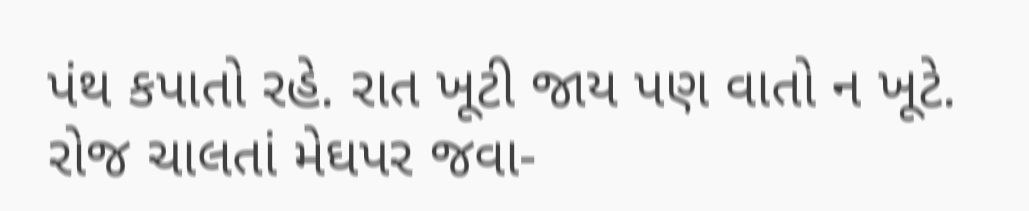પંથ કપાતો રહે. રાત ખૂટી જાય પણ વાતો ન ખૂટે. રોજ ચાલતાં મેઘપર જવા-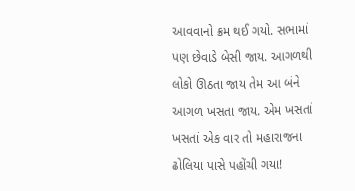આવવાનો ક્રમ થઈ ગયો. સભામાં પણ છેવાડે બેસી જાય. આગળથી લોકો ઊઠતા જાય તેમ આ બંને આગળ ખસતા જાય. એમ ખસતાં ખસતાં એક વાર તો મહારાજના ઢોલિયા પાસે પહોંચી ગયા!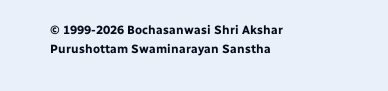© 1999-2026 Bochasanwasi Shri Akshar Purushottam Swaminarayan Sanstha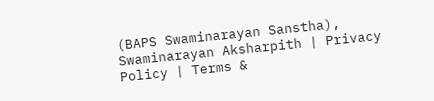(BAPS Swaminarayan Sanstha), Swaminarayan Aksharpith | Privacy Policy | Terms &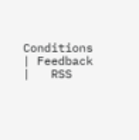Conditions | Feedback |   RSS